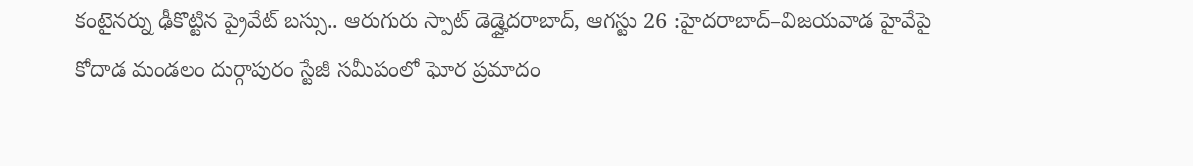కంటైనర్ను ఢీకొట్టిన ప్రైవేట్ బస్సు.. ఆరుగురు స్పాట్ డెడ్హైదరాబాద్, ఆగస్టు 26 :హైదరాబాద్–విజయవాడ హైవేపై కోదాడ మండలం దుర్గాపురం స్టేజీ సమీపంలో ఘోర ప్రమాదం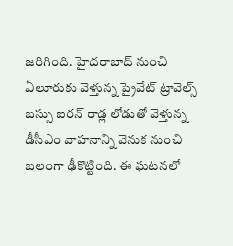జరిగింది. హైదరాబాద్ నుంచి ఏలూరుకు వెళ్తున్న ప్రైవేట్ ట్రావెల్స్ బస్సు ఐరన్ రాడ్ల లోడుతో వెళ్తున్న డీసీఎం వాహనాన్ని వెనుక నుంచి బలంగా ఢీకొట్టింది. ఈ ఘటనలో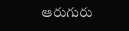ఆరుగురు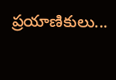ప్రయాణికులు...